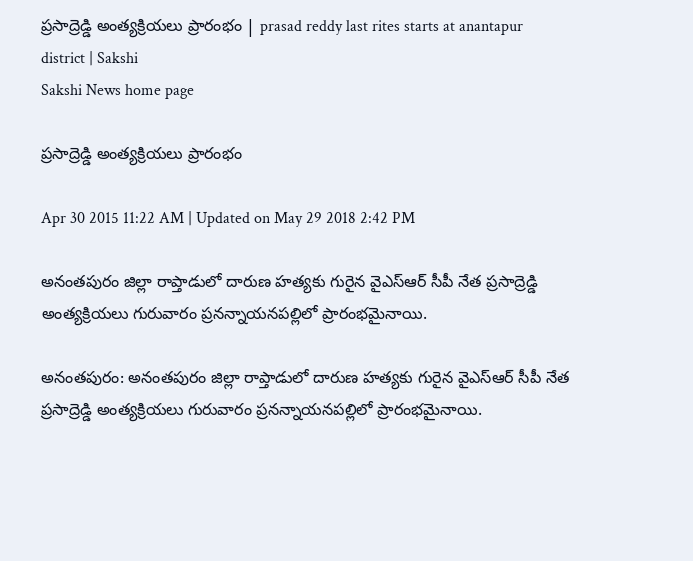ప్రసాద్రెడ్డి అంత్యక్రియలు ప్రారంభం | prasad reddy last rites starts at anantapur district | Sakshi
Sakshi News home page

ప్రసాద్రెడ్డి అంత్యక్రియలు ప్రారంభం

Apr 30 2015 11:22 AM | Updated on May 29 2018 2:42 PM

అనంతపురం జిల్లా రాప్తాడులో దారుణ హత్యకు గురైన వైఎస్ఆర్ సీపీ నేత ప్రసాద్రెడ్డి అంత్యక్రియలు గురువారం ప్రనన్నాయనపల్లిలో ప్రారంభమైనాయి.

అనంతపురం: అనంతపురం జిల్లా రాప్తాడులో దారుణ హత్యకు గురైన వైఎస్ఆర్ సీపీ నేత ప్రసాద్రెడ్డి అంత్యక్రియలు గురువారం ప్రనన్నాయనపల్లిలో ప్రారంభమైనాయి.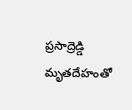ప్రసాద్రెడ్డి మృతదేహంతో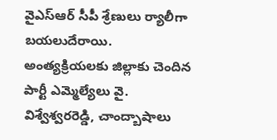వైఎస్ఆర్ సీపీ శ్రేణులు ర్యాలీగా బయలుదేరాయి. అంత్యక్రియలకు జిల్లాకు చెందిన పార్టీ ఎమ్మెల్యేలు వై. విశ్వేశ్వరరెడ్డి, చాంద్బాషాలు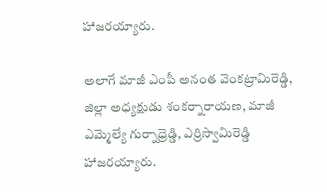హాజరయ్యారు.

అలాగే మాజీ ఎంపీ అనంత వెంకట్రామిరెడ్డి, జిల్లా అధ్యక్షుడు శంకర్నారాయణ, మాజీ ఎమ్మెల్యే గుర్నాధ్రెడ్డి, ఎర్రిస్వామిరెడ్డి హాజరయ్యారు.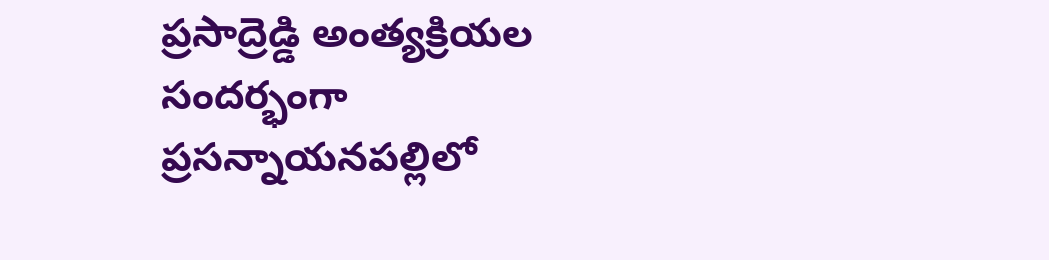ప్రసాద్రెడ్డి అంత్యక్రియల సందర్భంగా ప్రసన్నాయనపల్లిలో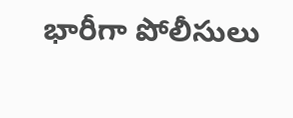భారీగా పోలీసులు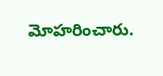మోహరించారు.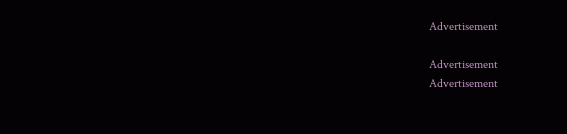Advertisement

Advertisement
Advertisement